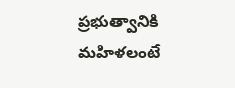ప్రభుత్వానికి మహిళలంటే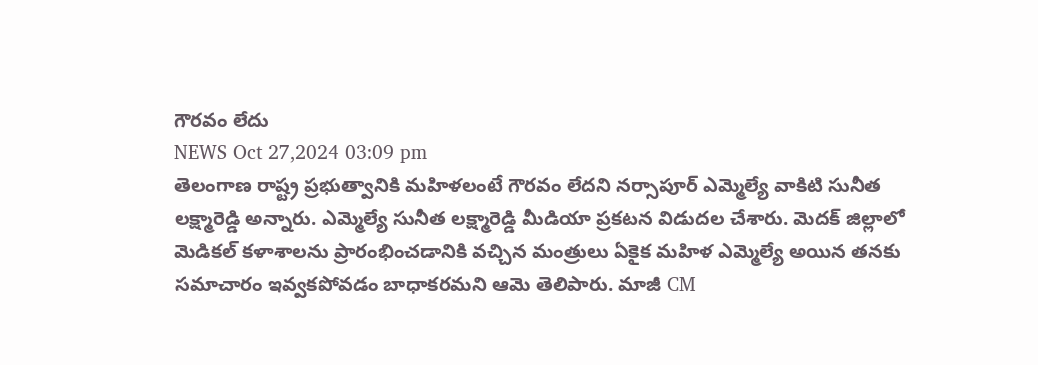గౌరవం లేదు
NEWS Oct 27,2024 03:09 pm
తెలంగాణ రాష్ట్ర ప్రభుత్వానికి మహిళలంటే గౌరవం లేదని నర్సాపూర్ ఎమ్మెల్యే వాకిటి సునీత లక్ష్మారెడ్డి అన్నారు. ఎమ్మెల్యే సునీత లక్ష్మారెడ్డి మీడియా ప్రకటన విడుదల చేశారు. మెదక్ జిల్లాలో మెడికల్ కళాశాలను ప్రారంభించడానికి వచ్చిన మంత్రులు ఏకైక మహిళ ఎమ్మెల్యే అయిన తనకు సమాచారం ఇవ్వకపోవడం బాధాకరమని ఆమె తెలిపారు. మాజీ CM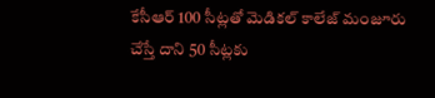కేసీఆర్ 100 సీట్లతో మెడికల్ కాలేజ్ మంజూరు చేస్తే దాని 50 సీట్లకు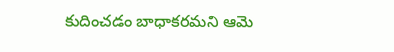కుదించడం బాధాకరమని ఆమె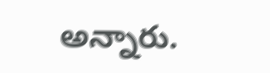అన్నారు.